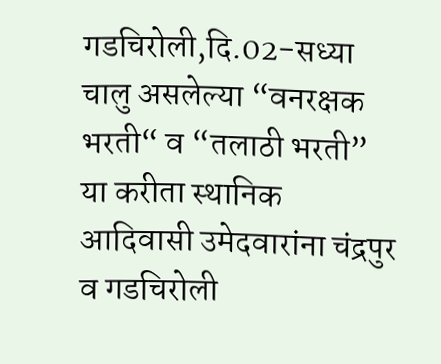गडचिरोली,दि.02-सध्या चालु असलेल्या “वनरक्षक भरती“ व “तलाठी भरती” या करीता स्थानिक आदिवासी उमेदवारांना चंद्रपुर व गडचिरोली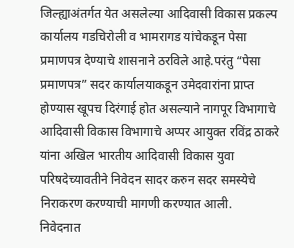जिल्ह्याअंतर्गत येत असलेल्या आदिवासी विकास प्रकल्प कार्यालय गडचिरोली व भामरागड यांचेकडून पेसा प्रमाणपत्र देण्याचे शासनाने ठरविले आहे.परंतु “पेसा प्रमाणपत्र” सदर कार्यालयाकडून उमेदवारांना प्राप्त होण्यास खूपच दिरंगाई होत असल्याने नागपूर विभागाचे आदिवासी विकास विभागाचे अप्पर आयुक्त रविंद्र ठाकरे यांना अखिल भारतीय आदिवासी विकास युवा परिषदेच्यावतीने निवेदन सादर करुन सदर समस्येचे निराकरण करण्याची मागणी करण्यात आली.
निवेदनात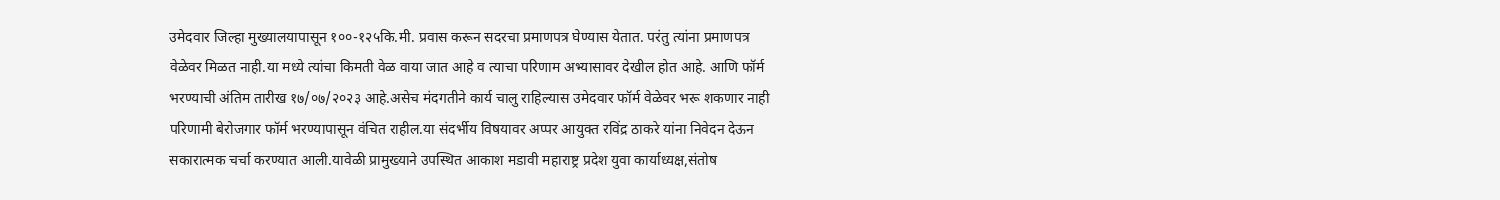उमेदवार जिल्हा मुख्यालयापासून १००-१२५कि.मी. प्रवास करून सदरचा प्रमाणपत्र घेण्यास येतात. परंतु त्यांना प्रमाणपत्र वेळेवर मिळत नाही.या मध्ये त्यांचा किमती वेळ वाया जात आहे व त्याचा परिणाम अभ्यासावर देखील होत आहे. आणि फॉर्म भरण्याची अंतिम तारीख १७/०७/२०२३ आहे.असेच मंदगतीने कार्य चालु राहिल्यास उमेदवार फॉर्म वेळेवर भरू शकणार नाही परिणामी बेरोजगार फॉर्म भरण्यापासून वंचित राहील.या संदर्भीय विषयावर अप्पर आयुक्त रविंद्र ठाकरे यांना निवेदन देऊन सकारात्मक चर्चा करण्यात आली.यावेळी प्रामुख्याने उपस्थित आकाश मडावी महाराष्ट्र प्रदेश युवा कार्याध्यक्ष,संतोष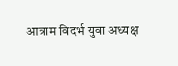आत्राम विदर्भ युवा अध्यक्ष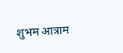शुभम आत्राम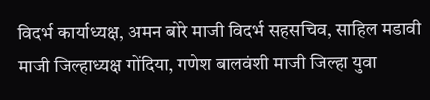विदर्भ कार्याध्यक्ष, अमन बोरे माजी विदर्भ सहसचिव, साहिल मडावी माजी जिल्हाध्यक्ष गोंदिया, गणेश बालवंशी माजी जिल्हा युवा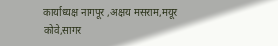कार्याध्यक्ष नागपूर ,अक्षय मसराम,मयूर कोवे,सागर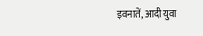इवनातें, आदी युवा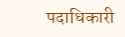पदाधिकारी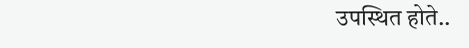उपस्थित होते..